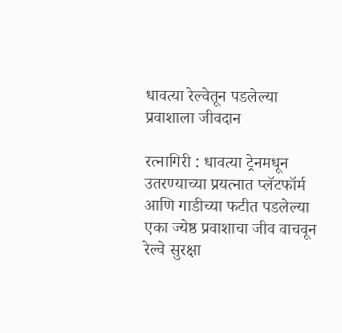धावत्या रेल्वेतून पडलेल्या प्रवाशाला जीवदान

रत्नागिरी : धावत्या ट्रेनमधून उतरण्याच्या प्रयत्नात प्लॅटफॉर्म आणि गाडीच्या फटीत पडलेल्या एका ज्येष्ठ प्रवाशाचा जीव वाचवून रेल्वे सुरक्षा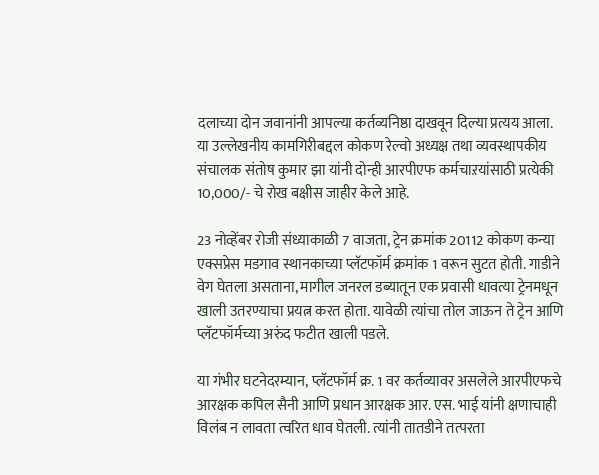दलाच्या दोन जवानांनी आपल्या कर्तव्यनिष्ठा दाखवून दिल्या प्रत्यय आला. या उल्लेखनीय कामगिरीबद्दल कोकण रेल्वो अध्यक्ष तथा व्यवस्थापकीय संचालक संतोष कुमार झा यांनी दोन्ही आरपीएफ कर्मचाऱयांसाठी प्रत्येकी 10,000/- चे रोख बक्षीस जाहीर केले आहे.

23 नोव्हेंबर रोजी संध्याकाळी 7 वाजता, ट्रेन क्रमांक 20112 कोकण कन्या एक्सप्रेस मडगाव स्थानकाच्या प्लॅटफॉर्म क्रमांक 1 वरून सुटत होती. गाडीने वेग घेतला असताना, मागील जनरल डब्यातून एक प्रवासी धावत्या ट्रेनमधून खाली उतरण्याचा प्रयत्न करत होता. यावेळी त्यांचा तोल जाऊन ते ट्रेन आणि प्लॅटफॉर्मच्या अरुंद फटीत खाली पडले.

या गंभीर घटनेदरम्यान, प्लॅटफॉर्म क्र. 1 वर कर्तव्यावर असलेले आरपीएफचे आरक्षक कपिल सैनी आणि प्रधान आरक्षक आर. एस. भाई यांनी क्षणाचाही विलंब न लावता त्वरित धाव घेतली. त्यांनी तातडीने तत्परता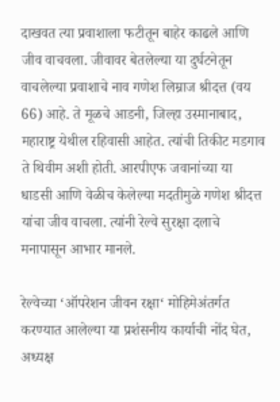दाखवत त्या प्रवाशाला फटीतून बाहेर काढले आणि जीव वाचवला. जीवावर बेतलेल्या या दुर्घटनेतून वाचलेल्या प्रवाशाचे नाव गणेश लिम्राज श्रीदत्त (वय 66) आहे. ते मूळचे आडनी, जिल्हा उस्मानाबाद, महाराष्ट्र येथील रहिवासी आहेत. त्यांची तिकीट मडगाव ते थिवीम अशी होती. आरपीएफ जवानांच्या या धाडसी आणि वेळीच केलेल्या मदतीमुळे गणेश श्रीदत्त यांचा जीव वाचला. त्यांनी रेल्वे सुरक्षा दलाचे मनापासून आभार मानले.

रेल्वेच्या ‘ऑपरेशन जीवन रक्षा‘ मोहिमेअंतर्गत करण्यात आलेल्या या प्रशंसनीय कार्याची नोंद घेत, अध्यक्ष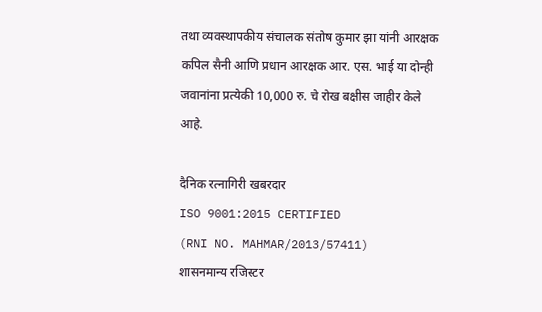तथा व्यवस्थापकीय संचालक संतोष कुमार झा यांनी आरक्षक कपिल सैनी आणि प्रधान आरक्षक आर. एस. भाई या दोन्ही जवानांना प्रत्येकी 10,000 रु. चे रोख बक्षीस जाहीर केले आहे.

दैनिक रत्नागिरी खबरदार
ISO 9001:2015 CERTIFIED
(RNI NO. MAHMAR/2013/57411)
शासनमान्य रजिस्टर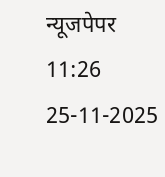न्यूजपेपर
11:26 25-11-2025